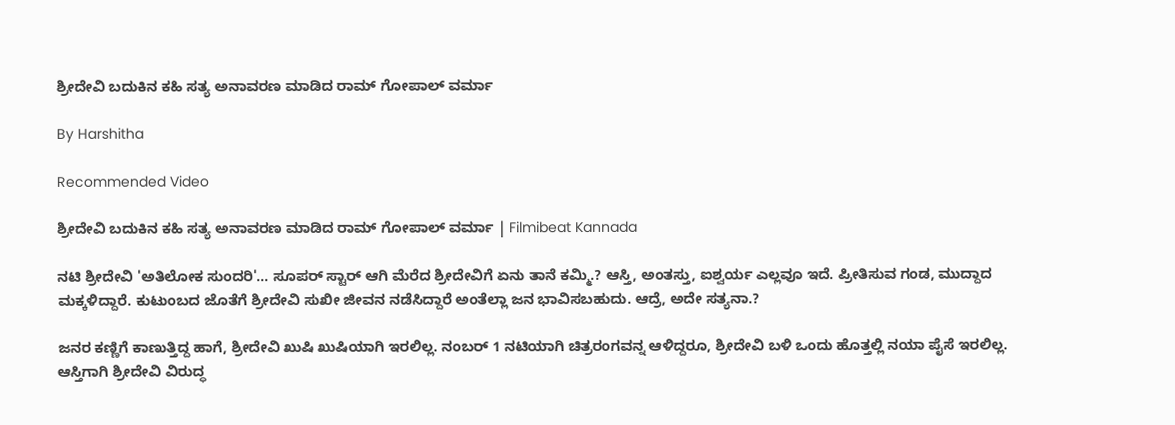ಶ್ರೀದೇವಿ ಬದುಕಿನ ಕಹಿ ಸತ್ಯ ಅನಾವರಣ ಮಾಡಿದ ರಾಮ್ ಗೋಪಾಲ್ ವರ್ಮಾ

By Harshitha

Recommended Video

ಶ್ರೀದೇವಿ ಬದುಕಿನ ಕಹಿ ಸತ್ಯ ಅನಾವರಣ ಮಾಡಿದ ರಾಮ್ ಗೋಪಾಲ್ ವರ್ಮಾ | Filmibeat Kannada

ನಟಿ ಶ್ರೀದೇವಿ 'ಅತಿಲೋಕ ಸುಂದರಿ'... ಸೂಪರ್ ಸ್ಟಾರ್ ಆಗಿ ಮೆರೆದ ಶ್ರೀದೇವಿಗೆ ಏನು ತಾನೆ ಕಮ್ಮಿ.? ಆಸ್ತಿ, ಅಂತಸ್ತು, ಐಶ್ವರ್ಯ ಎಲ್ಲವೂ ಇದೆ. ಪ್ರೀತಿಸುವ ಗಂಡ, ಮುದ್ದಾದ ಮಕ್ಕಳಿದ್ದಾರೆ. ಕುಟುಂಬದ ಜೊತೆಗೆ ಶ್ರೀದೇವಿ ಸುಖೀ ಜೀವನ ನಡೆಸಿದ್ದಾರೆ ಅಂತೆಲ್ಲಾ ಜನ ಭಾವಿಸಬಹುದು. ಆದ್ರೆ, ಅದೇ ಸತ್ಯನಾ.?

ಜನರ ಕಣ್ಣಿಗೆ ಕಾಣುತ್ತಿದ್ದ ಹಾಗೆ, ಶ್ರೀದೇವಿ ಖುಷಿ ಖುಷಿಯಾಗಿ ಇರಲಿಲ್ಲ. ನಂಬರ್ 1 ನಟಿಯಾಗಿ ಚಿತ್ರರಂಗವನ್ನ ಆಳಿದ್ದರೂ, ಶ್ರೀದೇವಿ ಬಳಿ ಒಂದು ಹೊತ್ತಲ್ಲಿ ನಯಾ ಪೈಸೆ ಇರಲಿಲ್ಲ. ಆಸ್ತಿಗಾಗಿ ಶ್ರೀದೇವಿ ವಿರುದ್ಧ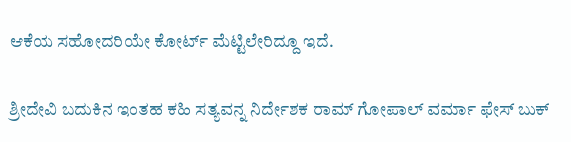ಆಕೆಯ ಸಹೋದರಿಯೇ ಕೋರ್ಟ್ ಮೆಟ್ಟಿಲೇರಿದ್ದೂ ಇದೆ.

ಶ್ರೀದೇವಿ ಬದುಕಿನ ಇಂತಹ ಕಹಿ ಸತ್ಯವನ್ನ ನಿರ್ದೇಶಕ ರಾಮ್ ಗೋಪಾಲ್ ವರ್ಮಾ ಫೇಸ್ ಬುಕ್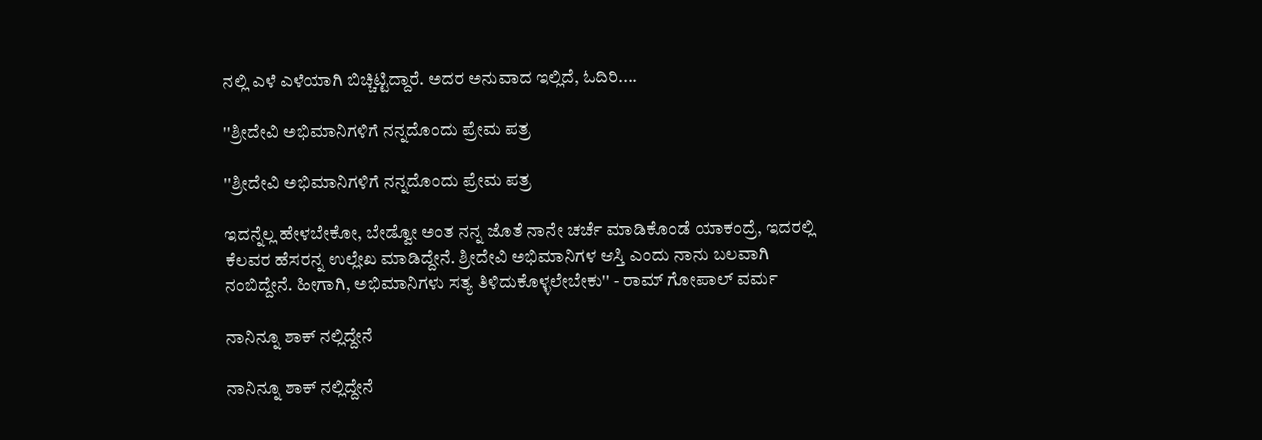ನಲ್ಲಿ ಎಳೆ ಎಳೆಯಾಗಿ ಬಿಚ್ಚಿಟ್ಟಿದ್ದಾರೆ. ಅದರ ಅನುವಾದ ಇಲ್ಲಿದೆ, ಓದಿರಿ....

''ಶ್ರೀದೇವಿ ಅಭಿಮಾನಿಗಳಿಗೆ ನನ್ನದೊಂದು ಪ್ರೇಮ ಪತ್ರ

''ಶ್ರೀದೇವಿ ಅಭಿಮಾನಿಗಳಿಗೆ ನನ್ನದೊಂದು ಪ್ರೇಮ ಪತ್ರ

ಇದನ್ನೆಲ್ಲ ಹೇಳಬೇಕೋ, ಬೇಡ್ವೋ ಅಂತ ನನ್ನ ಜೊತೆ ನಾನೇ ಚರ್ಚೆ ಮಾಡಿಕೊಂಡೆ ಯಾಕಂದ್ರೆ, ಇದರಲ್ಲಿ ಕೆಲವರ ಹೆಸರನ್ನ ಉಲ್ಲೇಖ ಮಾಡಿದ್ದೇನೆ. ಶ್ರೀದೇವಿ ಅಭಿಮಾನಿಗಳ ಆಸ್ತಿ ಎಂದು ನಾನು ಬಲವಾಗಿ ನಂಬಿದ್ದೇನೆ. ಹೀಗಾಗಿ, ಅಭಿಮಾನಿಗಳು ಸತ್ಯ ತಿಳಿದುಕೊಳ್ಳಲೇಬೇಕು'' - ರಾಮ್ ಗೋಪಾಲ್ ವರ್ಮ

ನಾನಿನ್ನೂ ಶಾಕ್ ನಲ್ಲಿದ್ದೇನೆ

ನಾನಿನ್ನೂ ಶಾಕ್ ನಲ್ಲಿದ್ದೇನೆ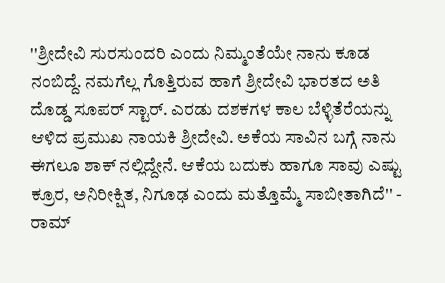''ಶ್ರೀದೇವಿ ಸುರಸುಂದರಿ ಎಂದು ನಿಮ್ಮಂತೆಯೇ ನಾನು ಕೂಡ ನಂಬಿದ್ದೆ. ನಮಗೆಲ್ಲ ಗೊತ್ತಿರುವ ಹಾಗೆ ಶ್ರೀದೇವಿ ಭಾರತದ ಅತಿ ದೊಡ್ಡ ಸೂಪರ್ ಸ್ಟಾರ್. ಎರಡು ದಶಕಗಳ ಕಾಲ ಬೆಳ್ಳಿತೆರೆಯನ್ನು ಆಳಿದ ಪ್ರಮುಖ ನಾಯಕಿ ಶ್ರೀದೇವಿ. ಅಕೆಯ ಸಾವಿನ ಬಗ್ಗೆ ನಾನು ಈಗಲೂ ಶಾಕ್ ನಲ್ಲಿದ್ದೇನೆ. ಆಕೆಯ ಬದುಕು ಹಾಗೂ ಸಾವು ಎಷ್ಟು ಕ್ರೂರ, ಅನಿರೀಕ್ಷಿತ, ನಿಗೂಢ ಎಂದು ಮತ್ತೊಮ್ಮೆ ಸಾಬೀತಾಗಿದೆ'' - ರಾಮ್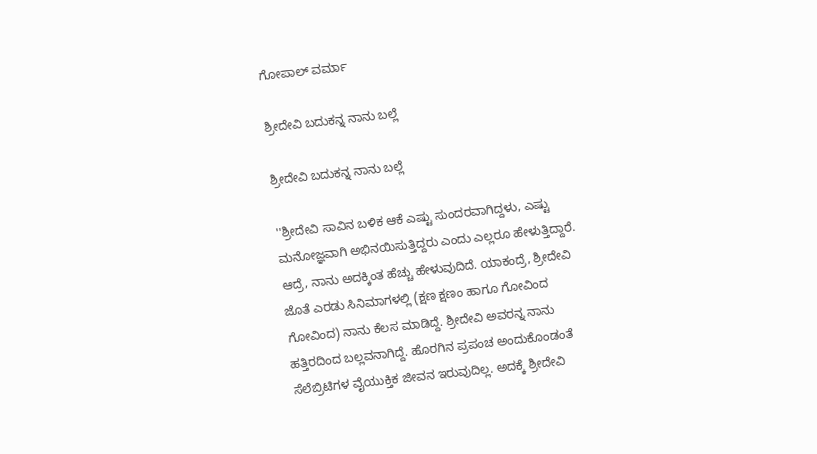ಗೋಪಾಲ್ ವರ್ಮಾ

ಶ್ರೀದೇವಿ ಬದುಕನ್ನ ನಾನು ಬಲ್ಲೆ

ಶ್ರೀದೇವಿ ಬದುಕನ್ನ ನಾನು ಬಲ್ಲೆ

''ಶ್ರೀದೇವಿ ಸಾವಿನ ಬಳಿಕ ಆಕೆ ಎಷ್ಟು ಸುಂದರವಾಗಿದ್ದಳು, ಎಷ್ಟು ಮನೋಜ್ಞವಾಗಿ ಅಭಿನಯಿಸುತ್ತಿದ್ದರು ಎಂದು ಎಲ್ಲರೂ ಹೇಳುತ್ತಿದ್ದಾರೆ. ಆದ್ರೆ, ನಾನು ಅದಕ್ಕಿಂತ ಹೆಚ್ಚು ಹೇಳುವುದಿದೆ. ಯಾಕಂದ್ರೆ, ಶ್ರೀದೇವಿ ಜೊತೆ ಎರಡು ಸಿನಿಮಾಗಳಲ್ಲಿ (ಕ್ಷಣ ಕ್ಷಣಂ ಹಾಗೂ ಗೋವಿಂದ ಗೋವಿಂದ) ನಾನು ಕೆಲಸ ಮಾಡಿದ್ದೆ. ಶ್ರೀದೇವಿ ಅವರನ್ನ ನಾನು ಹತ್ತಿರದಿಂದ ಬಲ್ಲವನಾಗಿದ್ದೆ. ಹೊರಗಿನ ಪ್ರಪಂಚ ಅಂದುಕೊಂಡಂತೆ ಸೆಲೆಬ್ರಿಟಿಗಳ ವೈಯುಕ್ತಿಕ ಜೀವನ ಇರುವುದಿಲ್ಲ. ಅದಕ್ಕೆ ಶ್ರೀದೇವಿ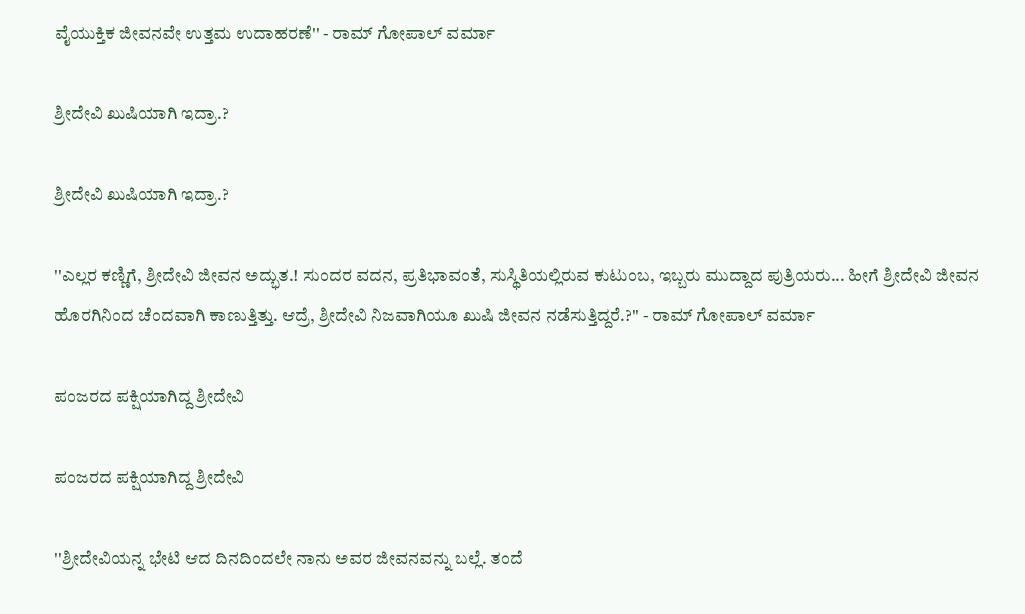ವೈಯುಕ್ತಿಕ ಜೀವನವೇ ಉತ್ತಮ ಉದಾಹರಣೆ'' - ರಾಮ್ ಗೋಪಾಲ್ ವರ್ಮಾ

ಶ್ರೀದೇವಿ ಖುಷಿಯಾಗಿ ಇದ್ರಾ.?

ಶ್ರೀದೇವಿ ಖುಷಿಯಾಗಿ ಇದ್ರಾ.?

''ಎಲ್ಲರ ಕಣ್ಣಿಗೆ, ಶ್ರೀದೇವಿ ಜೀವನ ಅದ್ಭುತ.! ಸುಂದರ ವದನ, ಪ್ರತಿಭಾವಂತೆ, ಸುಸ್ಥಿತಿಯಲ್ಲಿರುವ ಕುಟುಂಬ, ಇಬ್ಬರು ಮುದ್ದಾದ ಪುತ್ರಿಯರು... ಹೀಗೆ ಶ್ರೀದೇವಿ ಜೀವನ ಹೊರಗಿನಿಂದ ಚೆಂದವಾಗಿ ಕಾಣುತ್ತಿತ್ತು. ಆದ್ರೆ, ಶ್ರೀದೇವಿ ನಿಜವಾಗಿಯೂ ಖುಷಿ ಜೀವನ ನಡೆಸುತ್ತಿದ್ದರೆ.?'' - ರಾಮ್ ಗೋಪಾಲ್ ವರ್ಮಾ

ಪಂಜರದ ಪಕ್ಷಿಯಾಗಿದ್ದ ಶ್ರೀದೇವಿ

ಪಂಜರದ ಪಕ್ಷಿಯಾಗಿದ್ದ ಶ್ರೀದೇವಿ

''ಶ್ರೀದೇವಿಯನ್ನ ಭೇಟಿ ಆದ ದಿನದಿಂದಲೇ ನಾನು ಅವರ ಜೀವನವನ್ನು ಬಲ್ಲೆ. ತಂದೆ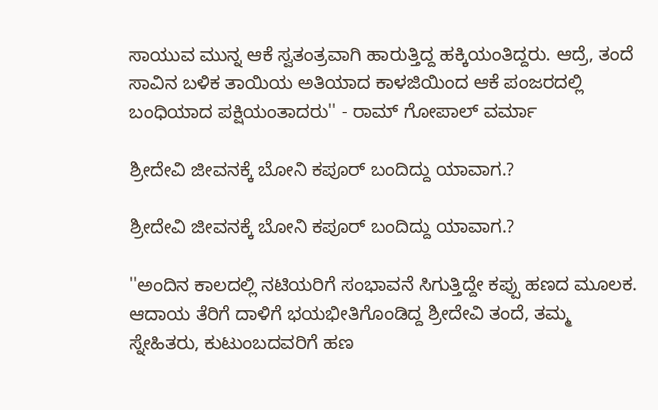ಸಾಯುವ ಮುನ್ನ ಆಕೆ ಸ್ವತಂತ್ರವಾಗಿ ಹಾರುತ್ತಿದ್ದ ಹಕ್ಕಿಯಂತಿದ್ದರು. ಆದ್ರೆ, ತಂದೆ ಸಾವಿನ ಬಳಿಕ ತಾಯಿಯ ಅತಿಯಾದ ಕಾಳಜಿಯಿಂದ ಆಕೆ ಪಂಜರದಲ್ಲಿ ಬಂಧಿಯಾದ ಪಕ್ಷಿಯಂತಾದರು'' - ರಾಮ್ ಗೋಪಾಲ್ ವರ್ಮಾ

ಶ್ರೀದೇವಿ ಜೀವನಕ್ಕೆ ಬೋನಿ ಕಪೂರ್ ಬಂದಿದ್ದು ಯಾವಾಗ.?

ಶ್ರೀದೇವಿ ಜೀವನಕ್ಕೆ ಬೋನಿ ಕಪೂರ್ ಬಂದಿದ್ದು ಯಾವಾಗ.?

''ಅಂದಿನ ಕಾಲದಲ್ಲಿ ನಟಿಯರಿಗೆ ಸಂಭಾವನೆ ಸಿಗುತ್ತಿದ್ದೇ ಕಪ್ಪು ಹಣದ ಮೂಲಕ. ಆದಾಯ ತೆರಿಗೆ ದಾಳಿಗೆ ಭಯಭೀತಿಗೊಂಡಿದ್ದ ಶ್ರೀದೇವಿ ತಂದೆ, ತಮ್ಮ ಸ್ನೇಹಿತರು, ಕುಟುಂಬದವರಿಗೆ ಹಣ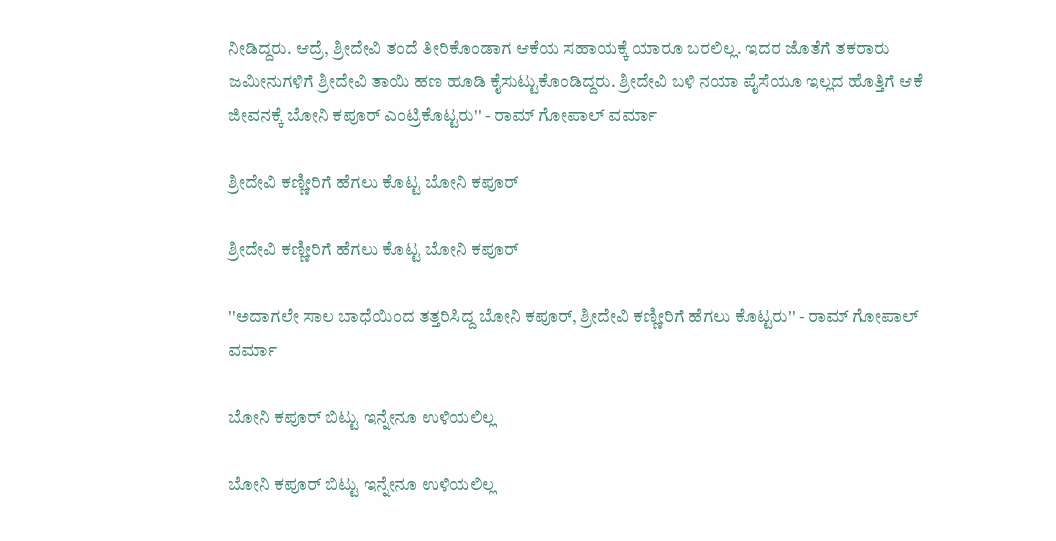ನೀಡಿದ್ದರು. ಆದ್ರೆ, ಶ್ರೀದೇವಿ ತಂದೆ ತೀರಿಕೊಂಡಾಗ ಆಕೆಯ ಸಹಾಯಕ್ಕೆ ಯಾರೂ ಬರಲಿಲ್ಲ. ಇದರ ಜೊತೆಗೆ ತಕರಾರು ಜಮೀನುಗಳಿಗೆ ಶ್ರೀದೇವಿ ತಾಯಿ ಹಣ ಹೂಡಿ ಕೈಸುಟ್ಟುಕೊಂಡಿದ್ದರು. ಶ್ರೀದೇವಿ ಬಳಿ ನಯಾ ಪೈಸೆಯೂ ಇಲ್ಲದ ಹೊತ್ತಿಗೆ ಆಕೆ ಜೀವನಕ್ಕೆ ಬೋನಿ ಕಪೂರ್ ಎಂಟ್ರಿಕೊಟ್ಟರು'' - ರಾಮ್ ಗೋಪಾಲ್ ವರ್ಮಾ

ಶ್ರೀದೇವಿ ಕಣ್ಣೀರಿಗೆ ಹೆಗಲು ಕೊಟ್ಟ ಬೋನಿ ಕಪೂರ್

ಶ್ರೀದೇವಿ ಕಣ್ಣೀರಿಗೆ ಹೆಗಲು ಕೊಟ್ಟ ಬೋನಿ ಕಪೂರ್

''ಅದಾಗಲೇ ಸಾಲ ಬಾಧೆಯಿಂದ ತತ್ತರಿಸಿದ್ದ ಬೋನಿ ಕಪೂರ್, ಶ್ರೀದೇವಿ ಕಣ್ಣೀರಿಗೆ ಹೆಗಲು ಕೊಟ್ಟರು'' - ರಾಮ್ ಗೋಪಾಲ್ ವರ್ಮಾ

ಬೋನಿ ಕಪೂರ್ ಬಿಟ್ಟು ಇನ್ನೇನೂ ಉಳಿಯಲಿಲ್ಲ

ಬೋನಿ ಕಪೂರ್ ಬಿಟ್ಟು ಇನ್ನೇನೂ ಉಳಿಯಲಿಲ್ಲ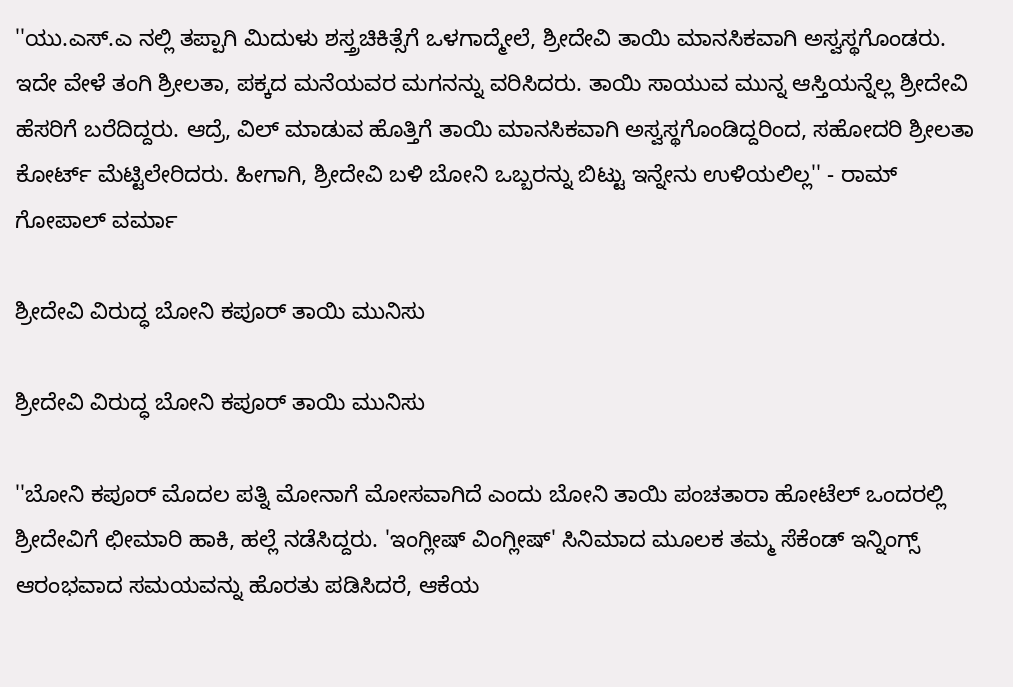''ಯು.ಎಸ್.ಎ ನಲ್ಲಿ ತಪ್ಪಾಗಿ ಮಿದುಳು ಶಸ್ತ್ರಚಿಕಿತ್ಸೆಗೆ ಒಳಗಾದ್ಮೇಲೆ, ಶ್ರೀದೇವಿ ತಾಯಿ ಮಾನಸಿಕವಾಗಿ ಅಸ್ವಸ್ಥಗೊಂಡರು. ಇದೇ ವೇಳೆ ತಂಗಿ ಶ್ರೀಲತಾ, ಪಕ್ಕದ ಮನೆಯವರ ಮಗನನ್ನು ವರಿಸಿದರು. ತಾಯಿ ಸಾಯುವ ಮುನ್ನ ಆಸ್ತಿಯನ್ನೆಲ್ಲ ಶ್ರೀದೇವಿ ಹೆಸರಿಗೆ ಬರೆದಿದ್ದರು. ಆದ್ರೆ, ವಿಲ್ ಮಾಡುವ ಹೊತ್ತಿಗೆ ತಾಯಿ ಮಾನಸಿಕವಾಗಿ ಅಸ್ವಸ್ಥಗೊಂಡಿದ್ದರಿಂದ, ಸಹೋದರಿ ಶ್ರೀಲತಾ ಕೋರ್ಟ್ ಮೆಟ್ಟಿಲೇರಿದರು. ಹೀಗಾಗಿ, ಶ್ರೀದೇವಿ ಬಳಿ ಬೋನಿ ಒಬ್ಬರನ್ನು ಬಿಟ್ಟು ಇನ್ನೇನು ಉಳಿಯಲಿಲ್ಲ'' - ರಾಮ್ ಗೋಪಾಲ್ ವರ್ಮಾ

ಶ್ರೀದೇವಿ ವಿರುದ್ಧ ಬೋನಿ ಕಪೂರ್ ತಾಯಿ ಮುನಿಸು

ಶ್ರೀದೇವಿ ವಿರುದ್ಧ ಬೋನಿ ಕಪೂರ್ ತಾಯಿ ಮುನಿಸು

''ಬೋನಿ ಕಪೂರ್ ಮೊದಲ ಪತ್ನಿ ಮೋನಾಗೆ ಮೋಸವಾಗಿದೆ ಎಂದು ಬೋನಿ ತಾಯಿ ಪಂಚತಾರಾ ಹೋಟೆಲ್ ಒಂದರಲ್ಲಿ ಶ್ರೀದೇವಿಗೆ ಛೀಮಾರಿ ಹಾಕಿ, ಹಲ್ಲೆ ನಡೆಸಿದ್ದರು. 'ಇಂಗ್ಲೀಷ್ ವಿಂಗ್ಲೀಷ್' ಸಿನಿಮಾದ ಮೂಲಕ ತಮ್ಮ ಸೆಕೆಂಡ್ ಇನ್ನಿಂಗ್ಸ್ ಆರಂಭವಾದ ಸಮಯವನ್ನು ಹೊರತು ಪಡಿಸಿದರೆ, ಆಕೆಯ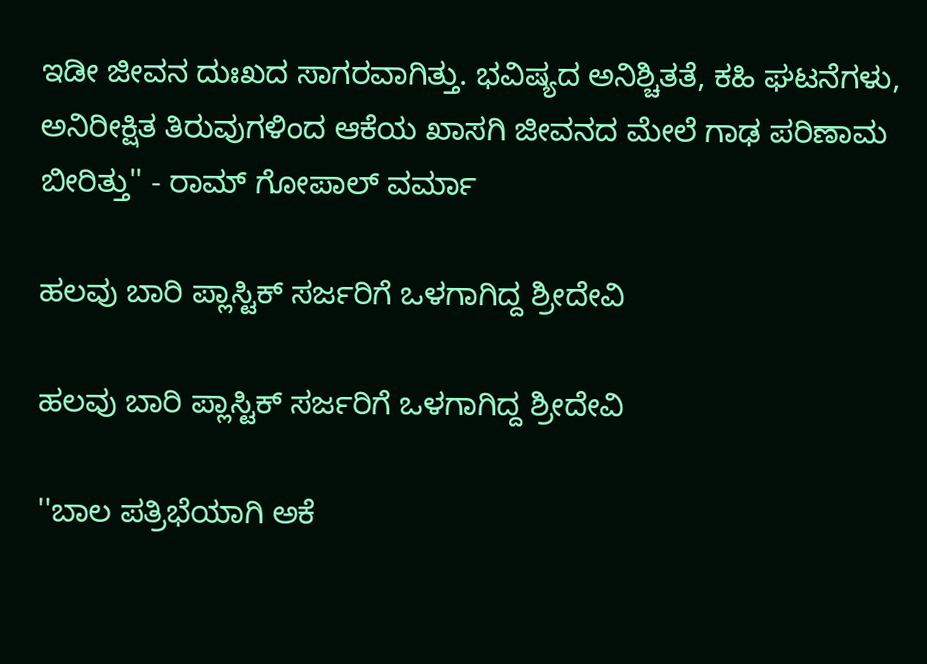ಇಡೀ ಜೀವನ ದುಃಖದ ಸಾಗರವಾಗಿತ್ತು. ಭವಿಷ್ಯದ ಅನಿಶ್ಚಿತತೆ, ಕಹಿ ಘಟನೆಗಳು, ಅನಿರೀಕ್ಷಿತ ತಿರುವುಗಳಿಂದ ಆಕೆಯ ಖಾಸಗಿ ಜೀವನದ ಮೇಲೆ ಗಾಢ ಪರಿಣಾಮ ಬೀರಿತ್ತು'' - ರಾಮ್ ಗೋಪಾಲ್ ವರ್ಮಾ

ಹಲವು ಬಾರಿ ಪ್ಲಾಸ್ಟಿಕ್ ಸರ್ಜರಿಗೆ ಒಳಗಾಗಿದ್ದ ಶ್ರೀದೇವಿ

ಹಲವು ಬಾರಿ ಪ್ಲಾಸ್ಟಿಕ್ ಸರ್ಜರಿಗೆ ಒಳಗಾಗಿದ್ದ ಶ್ರೀದೇವಿ

''ಬಾಲ ಪತ್ರಿಭೆಯಾಗಿ ಅಕೆ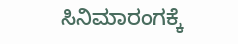ಸಿನಿಮಾರಂಗಕ್ಕೆ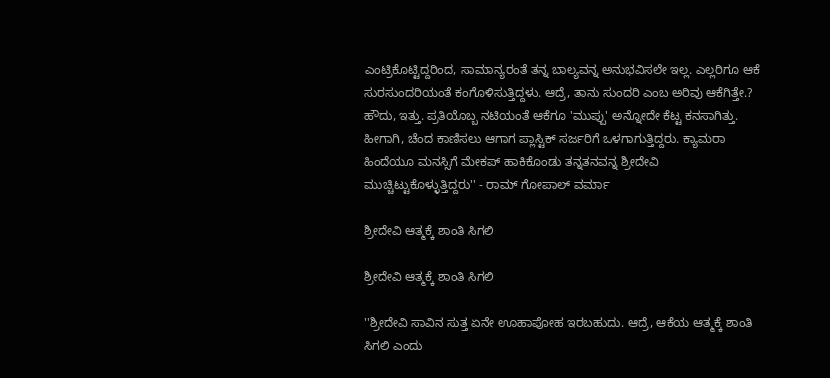ಎಂಟ್ರಿಕೊಟ್ಟಿದ್ದರಿಂದ, ಸಾಮಾನ್ಯರಂತೆ ತನ್ನ ಬಾಲ್ಯವನ್ನ ಅನುಭವಿಸಲೇ ಇಲ್ಲ. ಎಲ್ಲರಿಗೂ ಆಕೆ ಸುರಸುಂದರಿಯಂತೆ ಕಂಗೊಳಿಸುತ್ತಿದ್ದಳು. ಆದ್ರೆ, ತಾನು ಸುಂದರಿ ಎಂಬ ಅರಿವು ಆಕೆಗಿತ್ತೇ.? ಹೌದು, ಇತ್ತು. ಪ್ರತಿಯೊಬ್ಬ ನಟಿಯಂತೆ ಆಕೆಗೂ 'ಮುಪ್ಪು' ಅನ್ನೋದೇ ಕೆಟ್ಟ ಕನಸಾಗಿತ್ತು. ಹೀಗಾಗಿ, ಚೆಂದ ಕಾಣಿಸಲು ಆಗಾಗ ಪ್ಲಾಸ್ಟಿಕ್ ಸರ್ಜರಿಗೆ ಒಳಗಾಗುತ್ತಿದ್ದರು. ಕ್ಯಾಮರಾ ಹಿಂದೆಯೂ ಮನಸ್ಸಿಗೆ ಮೇಕಪ್ ಹಾಕಿಕೊಂಡು ತನ್ನತನವನ್ನ ಶ್ರೀದೇವಿ ಮುಚ್ಚಿಟ್ಟುಕೊಳ್ಳುತ್ತಿದ್ದರು'' - ರಾಮ್ ಗೋಪಾಲ್ ವರ್ಮಾ

ಶ್ರೀದೇವಿ ಆತ್ಮಕ್ಕೆ ಶಾಂತಿ ಸಿಗಲಿ

ಶ್ರೀದೇವಿ ಆತ್ಮಕ್ಕೆ ಶಾಂತಿ ಸಿಗಲಿ

''ಶ್ರೀದೇವಿ ಸಾವಿನ ಸುತ್ತ ಏನೇ ಊಹಾಪೋಹ ಇರಬಹುದು. ಆದ್ರೆ, ಆಕೆಯ ಆತ್ಮಕ್ಕೆ ಶಾಂತಿ ಸಿಗಲಿ ಎಂದು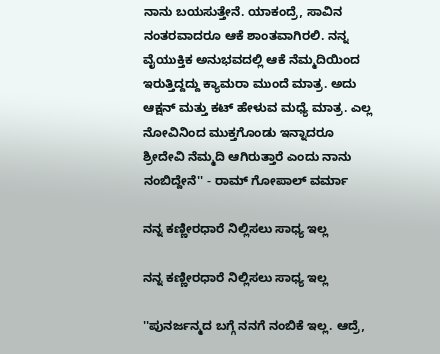ನಾನು ಬಯಸುತ್ತೇನೆ. ಯಾಕಂದ್ರೆ, ಸಾವಿನ ನಂತರವಾದರೂ ಆಕೆ ಶಾಂತವಾಗಿರಲಿ. ನನ್ನ ವೈಯುಕ್ತಿಕ ಅನುಭವದಲ್ಲಿ ಆಕೆ ನೆಮ್ಮದಿಯಿಂದ ಇರುತ್ತಿದ್ದದ್ದು ಕ್ಯಾಮರಾ ಮುಂದೆ ಮಾತ್ರ. ಅದು ಆಕ್ಷನ್ ಮತ್ತು ಕಟ್ ಹೇಳುವ ಮಧ್ಯೆ ಮಾತ್ರ. ಎಲ್ಲ ನೋವಿನಿಂದ ಮುಕ್ತಗೊಂಡು ಇನ್ನಾದರೂ ಶ್ರೀದೇವಿ ನೆಮ್ಮದಿ ಆಗಿರುತ್ತಾರೆ ಎಂದು ನಾನು ನಂಬಿದ್ದೇನೆ'' - ರಾಮ್ ಗೋಪಾಲ್ ವರ್ಮಾ

ನನ್ನ ಕಣ್ಣೀರಧಾರೆ ನಿಲ್ಲಿಸಲು ಸಾಧ್ಯ ಇಲ್ಲ

ನನ್ನ ಕಣ್ಣೀರಧಾರೆ ನಿಲ್ಲಿಸಲು ಸಾಧ್ಯ ಇಲ್ಲ

''ಪುನರ್ಜನ್ಮದ ಬಗ್ಗೆ ನನಗೆ ನಂಬಿಕೆ ಇಲ್ಲ. ಆದ್ರೆ,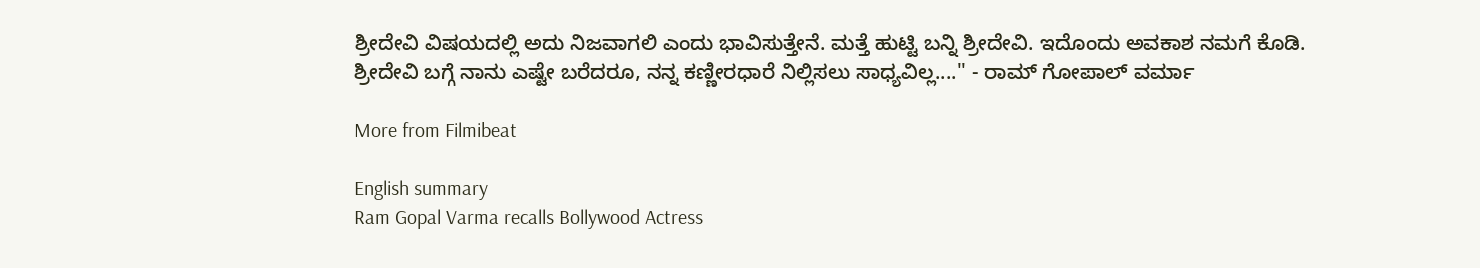ಶ್ರೀದೇವಿ ವಿಷಯದಲ್ಲಿ ಅದು ನಿಜವಾಗಲಿ ಎಂದು ಭಾವಿಸುತ್ತೇನೆ. ಮತ್ತೆ ಹುಟ್ಟಿ ಬನ್ನಿ ಶ್ರೀದೇವಿ. ಇದೊಂದು ಅವಕಾಶ ನಮಗೆ ಕೊಡಿ. ಶ್ರೀದೇವಿ ಬಗ್ಗೆ ನಾನು ಎಷ್ಟೇ ಬರೆದರೂ, ನನ್ನ ಕಣ್ಣೀರಧಾರೆ ನಿಲ್ಲಿಸಲು ಸಾಧ್ಯವಿಲ್ಲ....'' - ರಾಮ್ ಗೋಪಾಲ್ ವರ್ಮಾ

More from Filmibeat

English summary
Ram Gopal Varma recalls Bollywood Actress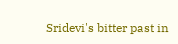Sridevi's bitter past in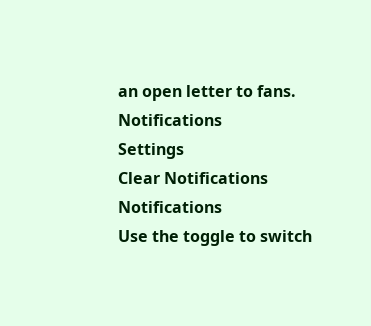an open letter to fans.
Notifications
Settings
Clear Notifications
Notifications
Use the toggle to switch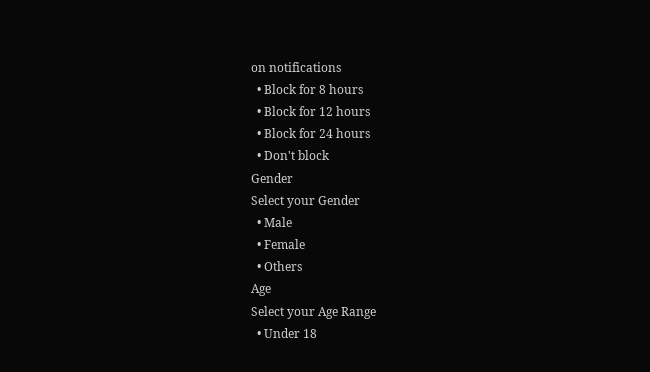on notifications
  • Block for 8 hours
  • Block for 12 hours
  • Block for 24 hours
  • Don't block
Gender
Select your Gender
  • Male
  • Female
  • Others
Age
Select your Age Range
  • Under 18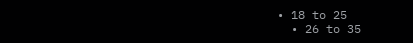• 18 to 25
  • 26 to 35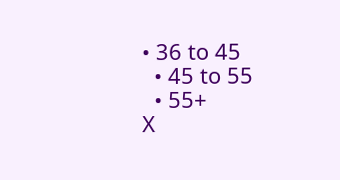• 36 to 45
  • 45 to 55
  • 55+
X